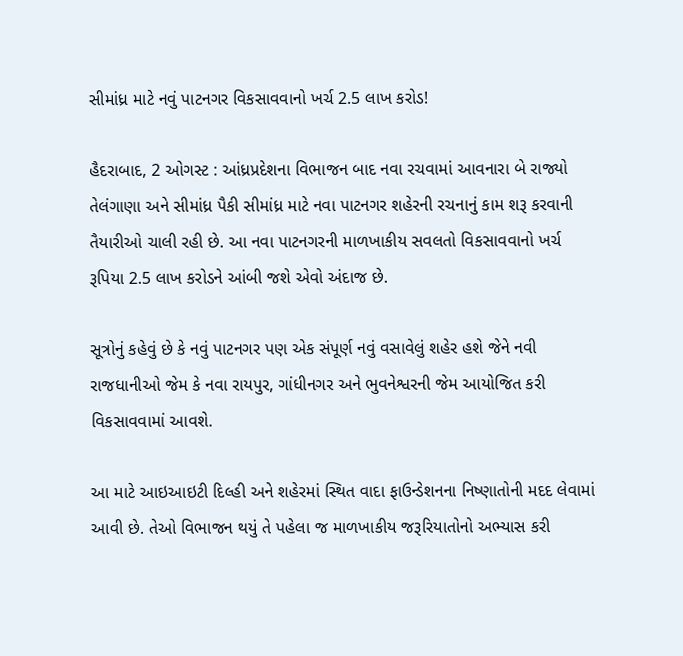સીમાંધ્ર માટે નવું પાટનગર વિકસાવવાનો ખર્ચ 2.5 લાખ કરોડ!

હૈદરાબાદ, 2 ઓગસ્ટ : આંધ્રપ્રદેશના વિભાજન બાદ નવા રચવામાં આવનારા બે રાજ્યો તેલંગાણા અને સીમાંધ્ર પૈકી સીમાંધ્ર માટે નવા પાટનગર શહેરની રચનાનું કામ શરૂ કરવાની તૈયારીઓ ચાલી રહી છે. આ નવા પાટનગરની માળખાકીય સવલતો વિકસાવવાનો ખર્ચ રૂપિયા 2.5 લાખ કરોડને આંબી જશે એવો અંદાજ છે.

સૂત્રોનું કહેવું છે કે નવું પાટનગર પણ એક સંપૂર્ણ નવું વસાવેલું શહેર હશે જેને નવી રાજધાનીઓ જેમ કે નવા રાયપુર, ગાંધીનગર અને ભુવનેશ્વરની જેમ આયોજિત કરી વિકસાવવામાં આવશે.

આ માટે આઇઆઇટી દિલ્હી અને શહેરમાં સ્થિત વાદા ફાઉન્ડેશનના નિષ્ણાતોની મદદ લેવામાં આવી છે. તેઓ વિભાજન થયું તે પહેલા જ માળખાકીય જરૂરિયાતોનો અભ્યાસ કરી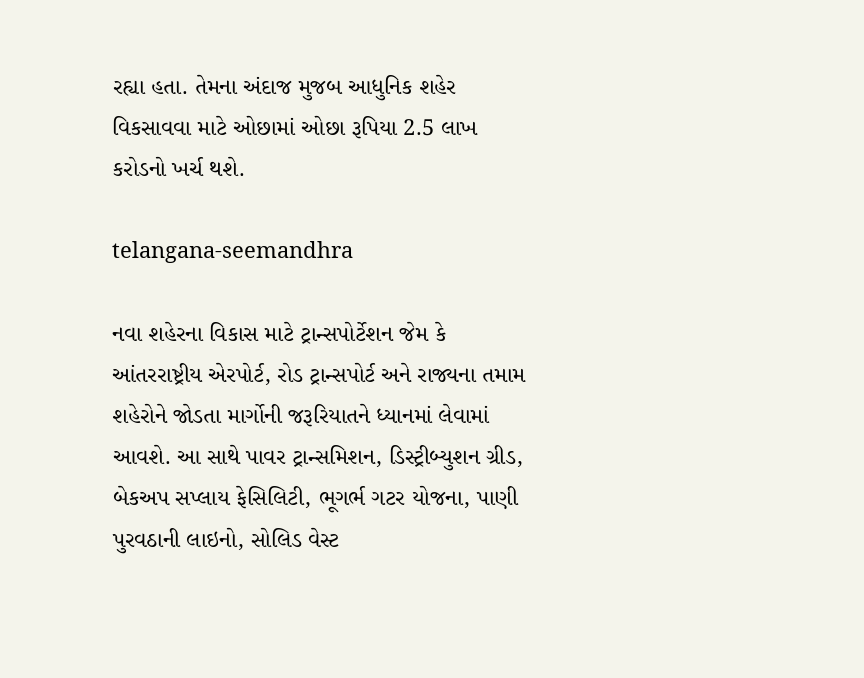રહ્યા હતા. તેમના અંદાજ મુજબ આધુનિક શહેર વિકસાવવા માટે ઓછામાં ઓછા રૂપિયા 2.5 લાખ કરોડનો ખર્ચ થશે.

telangana-seemandhra

નવા શહેરના વિકાસ માટે ટ્રાન્સપોર્ટેશન જેમ કે આંતરરાષ્ટ્રીય એરપોર્ટ, રોડ ટ્રાન્સપોર્ટ અને રાજ્યના તમામ શહેરોને જોડતા માર્ગોની જરૂરિયાતને ધ્યાનમાં લેવામાં આવશે. આ સાથે પાવર ટ્રાન્સમિશન, ડિસ્ટ્રીબ્યુશન ગ્રીડ, બેકઅપ સપ્લાય ફેસિલિટી, ભૂગર્ભ ગટર યોજના, પાણી પુરવઠાની લાઇનો, સોલિડ વેસ્ટ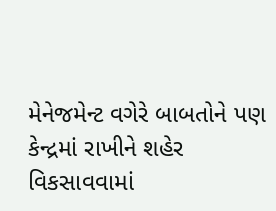મેનેજમેન્ટ વગેરે બાબતોને પણ કેન્દ્રમાં રાખીને શહેર વિકસાવવામાં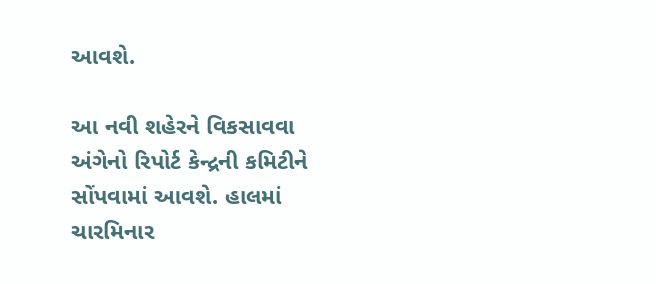આવશે.

આ નવી શહેરને વિકસાવવા અંગેનો રિપોર્ટ કેન્દ્રની કમિટીને સોંપવામાં આવશે. હાલમાં ચારમિનાર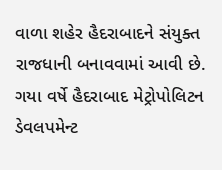વાળા શહેર હૈદરાબાદને સંયુક્ત રાજધાની બનાવવામાં આવી છે. ગયા વર્ષે હૈદરાબાદ મેટ્રોપોલિટન ડેવલપમેન્ટ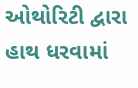ઓથોરિટી દ્વારા હાથ ધરવામાં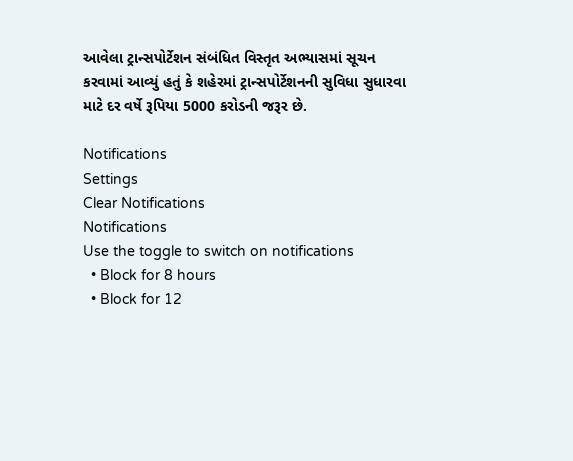આવેલા ટ્રાન્સપોર્ટેશન સંબંધિત વિસ્તૃત અભ્યાસમાં સૂચન કરવામાં આવ્યું હતું કે શહેરમાં ટ્રાન્સપોર્ટેશનની સુવિધા સુધારવા માટે દર વર્ષે રૂપિયા 5000 કરોડની જરૂર છે.

Notifications
Settings
Clear Notifications
Notifications
Use the toggle to switch on notifications
  • Block for 8 hours
  • Block for 12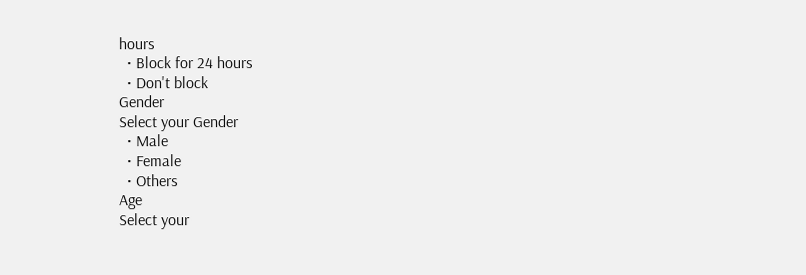hours
  • Block for 24 hours
  • Don't block
Gender
Select your Gender
  • Male
  • Female
  • Others
Age
Select your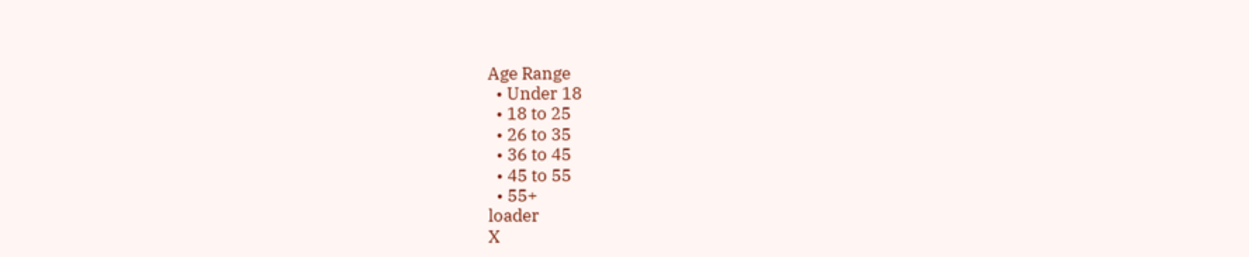Age Range
  • Under 18
  • 18 to 25
  • 26 to 35
  • 36 to 45
  • 45 to 55
  • 55+
loader
X